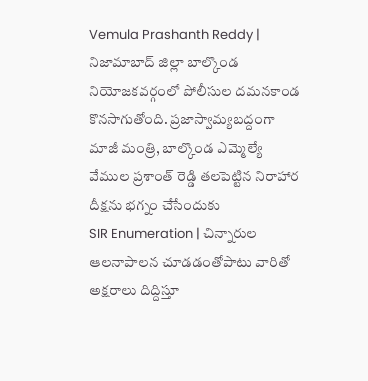Vemula Prashanth Reddy | నిజామాబాద్ జిల్లా బాల్కొండ నియోజకవర్గంలో పోలీసుల దమనకాండ కొనసాగుతోంది. ప్రజాస్వామ్యబద్దంగా మాజీ మంత్రి, బాల్కొండ ఎమ్మెల్యే వేముల ప్రశాంత్ రెడ్డి తలపెట్టిన నిరాహార దీక్షను భగ్నం చేసేందుకు
SIR Enumeration | చిన్నారుల ఆలనాపాలన చూడడంతోపాటు వారితో అక్షరాలు దిద్దిస్తూ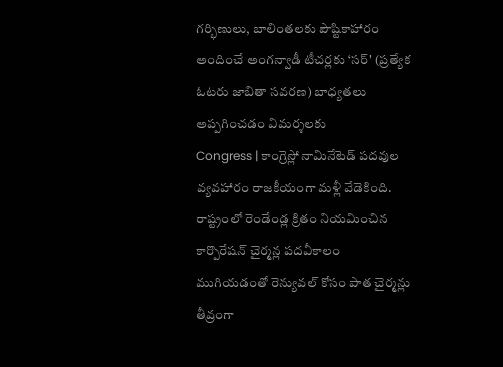గర్భిణులు, బాలింతలకు పౌష్టికాహారం అందించే అంగన్వాడీ టీచర్లకు ‘సర్' (ప్రత్యేక ఓటరు జాబితా సవరణ) బాధ్యతలు అప్పగించడం విమర్శలకు
Congress | కాంగ్రెస్లో నామినేటెడ్ పదవుల వ్యవహారం రాజకీయంగా మళ్లీ వేడెకింది. రాష్ట్రంలో రెండేండ్ల క్రితం నియమించిన కార్పొరేషన్ చైర్మన్ల పదవీకాలం ముగియడంతో రెన్యువల్ కోసం పాత చైర్మన్లు తీవ్రంగా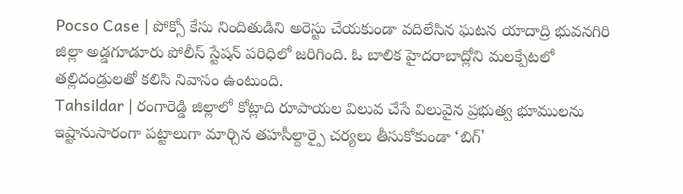Pocso Case | పోక్సో కేసు నిందితుడిని అరెస్టు చేయకుండా వదిలేసిన ఘటన యాదాద్రి భువనగిరి జిల్లా అడ్డగూడూరు పోలీస్ స్టేషన్ పరిధిలో జరిగింది. ఓ బాలిక హైదరాబాద్లోని మలక్పేటలో తల్లిదండ్రులతో కలిసి నివాసం ఉంటుంది.
Tahsildar | రంగారెడ్డి జిల్లాలో కోట్లాది రూపాయల విలువ చేసే విలువైన ప్రభుత్వ భూములను ఇష్టానుసారంగా పట్టాలుగా మార్చిన తహసీల్దార్పై చర్యలు తీసుకోకుండా ‘బిగ్'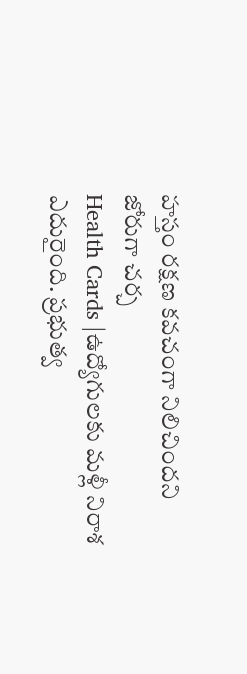హస్తం రక్షణ కవచంగా నిలిచిందని జోరుగా చర్చ
Health Cards |ఉద్యోగులకు మళ్లీ నిరాశ ఎదురైంది. ప్రభుత్వ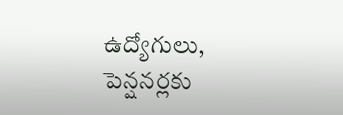ఉద్యోగులు, పెన్షనర్లకు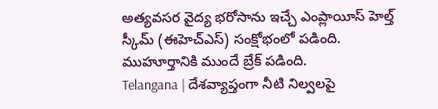అత్యవసర వైద్య భరోసాను ఇచ్చే ఎంప్లాయీస్ హెల్త్ స్కీమ్ (ఈహెచ్ఎస్) సంక్షోభంలో పడింది. ముహూర్తానికి ముందే బ్రేక్ పడింది.
Telangana | దేశవ్యాప్తంగా నీటి నిల్వలపై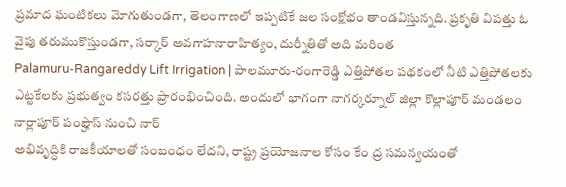ప్రమాద ఘంటికలు మోగుతుండగా, తెలంగాణలో ఇప్పటికే జల సంక్షోభం తాండవిస్తున్నది. ప్రకృతి విపత్తు ఓ వైపు తరుముకొస్తుండగా, సర్కార్ అవగాహనారాహిత్యం, దుర్నీతితో అది మరింత
Palamuru-Rangareddy Lift Irrigation | పాలమూరు-రంగారెడ్డి ఎత్తిపోతల పథకంలో నీటి ఎత్తిపోతలకు ఎట్టకేలకు ప్రభుత్వం కసరత్తు ప్రారంభించింది. అందులో భాగంగా నాగర్కర్నూల్ జిల్లా కొల్లాపూర్ మండలం నార్లాపూర్ పంప్హౌస్ నుంచి నార్
అభివృద్ధికి రాజకీయాలతో సంబంధం లేదని, రాష్ట్ర ప్రయోజనాల కోసం కేం ద్ర సమన్వయంతో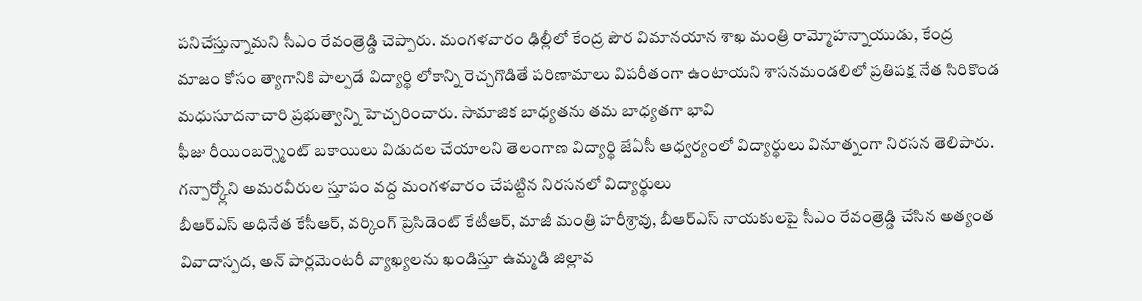పనిచేస్తున్నామని సీఎం రేవంత్రెడ్డి చెప్పారు. మంగళవారం ఢిల్లీలో కేంద్ర పౌర విమానయాన శాఖ మంత్రి రామ్మోహన్నాయుడు, కేంద్ర
మాజం కోసం త్యాగానికి పాల్పడే విద్యార్థి లోకాన్ని రెచ్చగొడితే పరిణామాలు విపరీతంగా ఉంటాయని శాసనమండలిలో ప్రతిపక్ష నేత సిరికొండ మధుసూదనాచారి ప్రభుత్వాన్ని హెచ్చరించారు. సామాజిక బాధ్యతను తమ బాధ్యతగా భావి
ఫీజు రీయింబర్స్మెంట్ బకాయిలు విడుదల చేయాలని తెలంగాణ విద్యార్థి జేఏసీ ఆధ్వర్యంలో విద్యార్థులు వినూత్నంగా నిరసన తెలిపారు. గన్పార్క్లోని అమరవీరుల స్తూపం వద్ద మంగళవారం చేపట్టిన నిరసనలో విద్యార్థులు
బీఆర్ఎస్ అధినేత కేసీఆర్, వర్కింగ్ ప్రెసిడెంట్ కేటీఆర్, మాజీ మంత్రి హరీశ్రావు, బీఆర్ఎస్ నాయకులపై సీఎం రేవంత్రెడ్డి చేసిన అత్యంత వివాదాస్పద, అన్ పార్లమెంటరీ వ్యాఖ్యలను ఖండిస్తూ ఉమ్మడి జిల్లావ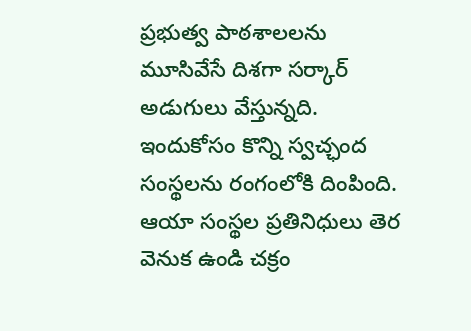ప్రభుత్వ పాఠశాలలను మూసివేసే దిశగా సర్కార్ అడుగులు వేస్తున్నది. ఇందుకోసం కొన్ని స్వచ్ఛంద సంస్థలను రంగంలోకి దింపింది. ఆయా సంస్థల ప్రతినిధులు తెర వెనుక ఉండి చక్రం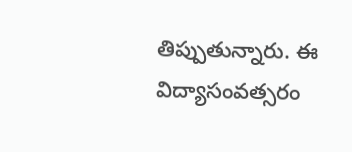తిప్పుతున్నారు. ఈ విద్యాసంవత్సరం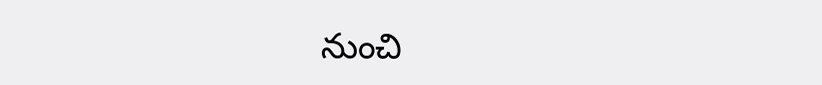నుంచి